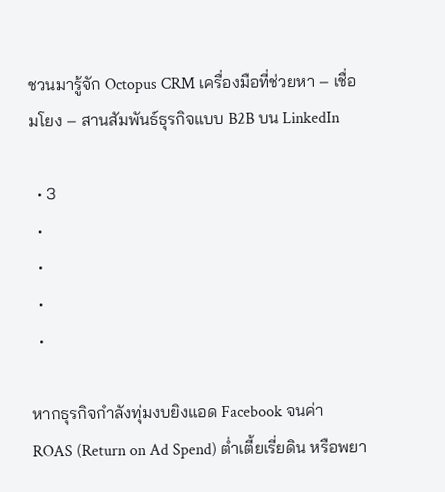ชวนมารู้จัก Octopus CRM เครื่องมือที่ช่วยหา – เชื่อมโยง – สานสัมพันธ์ธุรกิจแบบ B2B บน LinkedIn

  • 3
  •
  •
  •
  •

หากธุรกิจกำลังทุ่มงบยิงแอด Facebook จนค่า ROAS (Return on Ad Spend) ต่ำเตี้ยเรี่ยดิน หรือพยา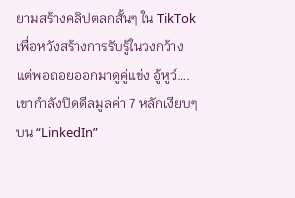ยามสร้างคลิปตลกสั้นๆ ใน TikTok เพื่อหวังสร้างการรับรู้ในวงกว้าง แต่พอถอยออกมาดูคู่แข่ง อู้หูว์….เขากำลังปิดดีลมูลค่า 7 หลักเงียบๆ บน “LinkedIn”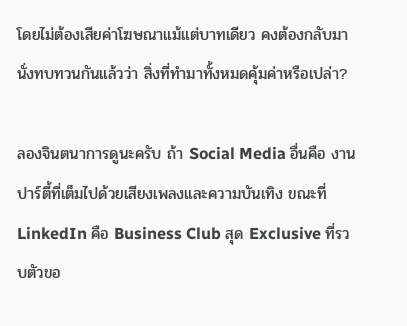โดยไม่ต้องเสียค่าโฆษณาแม้แต่บาทเดียว คงต้องกลับมานั่งทบทวนกันแล้วว่า สิ่งที่ทำมาทั้งหมดคุ้มค่าหรือเปล่า?

ลองจินตนาการดูนะครับ ถ้า Social Media อื่นคือ งานปาร์ตี้ที่เต็มไปด้วยเสียงเพลงและความบันเทิง ขณะที่ LinkedIn คือ Business Club สุด Exclusive ที่รวบตัวขอ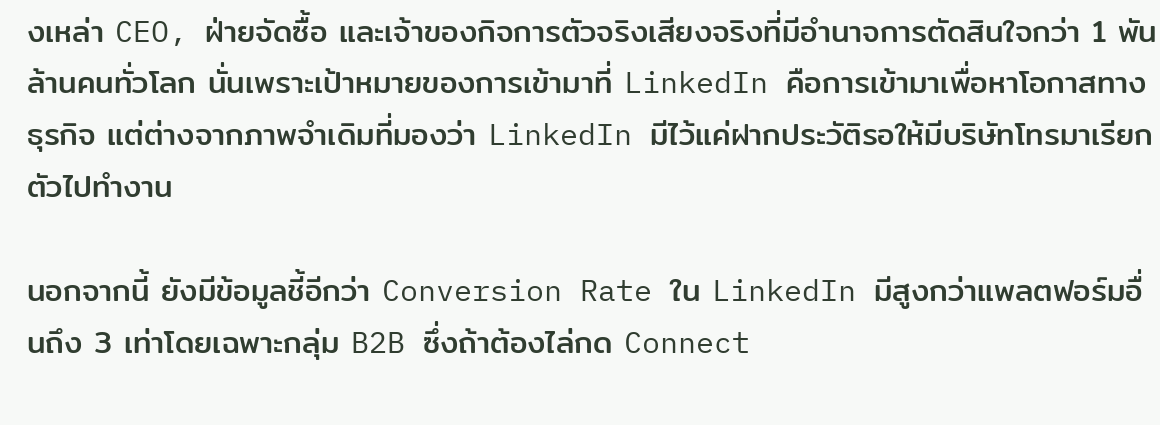งเหล่า CEO, ฝ่ายจัดซื้อ และเจ้าของกิจการตัวจริงเสียงจริงที่มีอำนาจการตัดสินใจกว่า 1 พันล้านคนทั่วโลก นั่นเพราะเป้าหมายของการเข้ามาที่ LinkedIn คือการเข้ามาเพื่อหาโอกาสทางธุรกิจ แต่ต่างจากภาพจำเดิมที่มองว่า LinkedIn มีไว้แค่ฝากประวัติรอให้มีบริษัทโทรมาเรียกตัวไปทำงาน

นอกจากนี้ ยังมีข้อมูลชี้อีกว่า Conversion Rate ใน LinkedIn มีสูงกว่าแพลตฟอร์มอื่นถึง 3 เท่าโดยเฉพาะกลุ่ม B2B ซึ่งถ้าต้องไล่กด Connect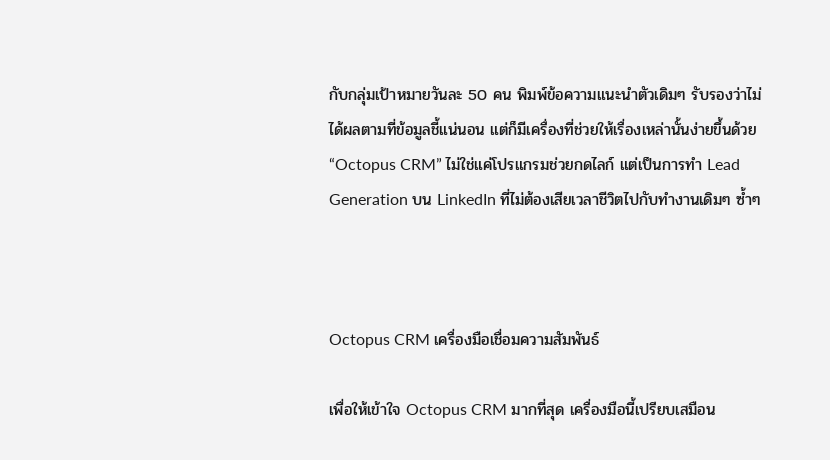กับกลุ่มเป้าหมายวันละ 50 คน พิมพ์ข้อความแนะนำตัวเดิมๆ รับรองว่าไม่ได้ผลตามที่ข้อมูลชี้แน่นอน แต่ก็มีเครื่องที่ช่วยให้เรื่องเหล่านั้นง่ายขึ้นด้วย “Octopus CRM” ไม่ใช่แค่โปรแกรมช่วยกดไลก์ แต่เป็นการทำ Lead Generation บน LinkedIn ที่ไม่ต้องเสียเวลาชีวิตไปกับทำงานเดิมๆ ซ้ำๆ



Octopus CRM เครื่องมือเชื่อมความสัมพันธ์

เพื่อให้เข้าใจ Octopus CRM มากที่สุด เครื่องมือนี้เปรียบเสมือน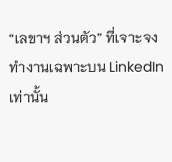“เลขาฯ ส่วนตัว” ที่เจาะจงทำงานเฉพาะบน LinkedIn เท่านั้น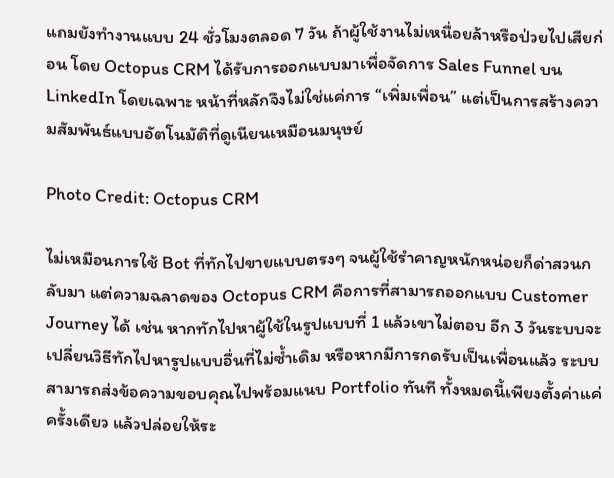แถมยังทำงานแบบ 24 ชั่วโมงตลอด 7 วัน ถ้าผู้ใช้งานไม่เหนื่อยล้าหรือป่วยไปเสียก่อน โดย Octopus CRM ได้รับการออกแบบมาเพื่อจัดการ Sales Funnel บน LinkedIn โดยเฉพาะ หน้าที่หลักจึงไม่ใช่แค่การ “เพิ่มเพื่อน” แต่เป็นการสร้างความสัมพันธ์แบบอัตโนมัติที่ดูเนียนเหมือนมนุษย์

Photo Credit: Octopus CRM

ไม่เหมือนการใช้ Bot ที่ทักไปขายแบบตรงๆ จนผู้ใช้รำคาญหนักหน่อยก็ด่าสวนกลับมา แต่ความฉลาดของ Octopus CRM คือการที่สามารถออกแบบ Customer Journey ได้ เช่น หากทักไปหาผู้ใช้ในรูปแบบที่ 1 แล้วเขาไม่ตอบ อีก 3 วันระบบจะเปลี่ยนวิธีทักไปหารูปแบบอื่นที่ไม่ซ้ำเดิม หรือหากมีการกดรับเป็นเพื่อนแล้ว ระบบสามารถส่งข้อความขอบคุณไปพร้อมแนบ Portfolio ทันที ทั้งหมดนี้เพียงตั้งค่าแค่ครั้งเดียว แล้วปล่อยให้ระ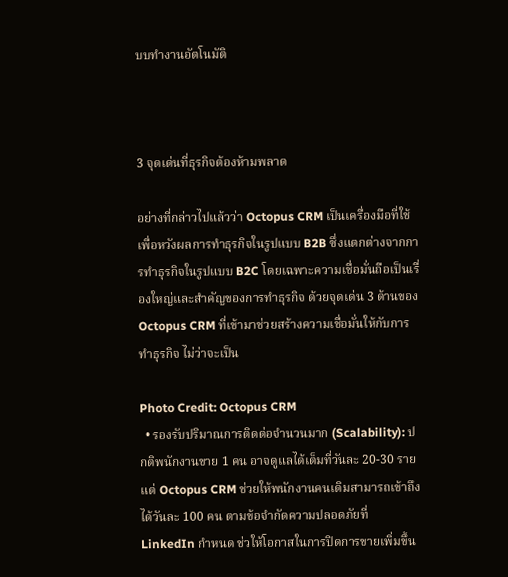บบทำงานอัตโนมัติ



3 จุดเด่นที่ธุรกิจต้องห้ามพลาด

อย่างที่กล่าวไปแล้วว่า Octopus CRM เป็นเครื่องมือที่ใช้เพื่อหวังผลการทำธุรกิจในรูปแบบ B2B ซึ่งแตกต่างจากการทำธุรกิจในรูปแบบ B2C โดยเฉพาะความเชื่อมั่นถือเป็นเรื่องใหญ่และสำคัญของการทำธุรกิจ ด้วยจุดเด่น 3 ด้านของ Octopus CRM ที่เข้ามาช่วยสร้างความเชื่อมั่นให้กับการทำธุรกิจ ไม่ว่าจะเป็น

Photo Credit: Octopus CRM
  • รองรับปริมาณการติดต่อจำนวนมาก (Scalability): ปกติพนักงานขาย 1 คน อาจดูแลได้เต็มที่วันละ 20-30 ราย แต่ Octopus CRM ช่วยให้พนักงานคนเดิมสามารถเข้าถึงได้วันละ 100 คน ตามข้อจำกัดความปลอดภัยที่ LinkedIn กำหนด ช่วให้โอกาสในการปิดการขายเพิ่มขึ้น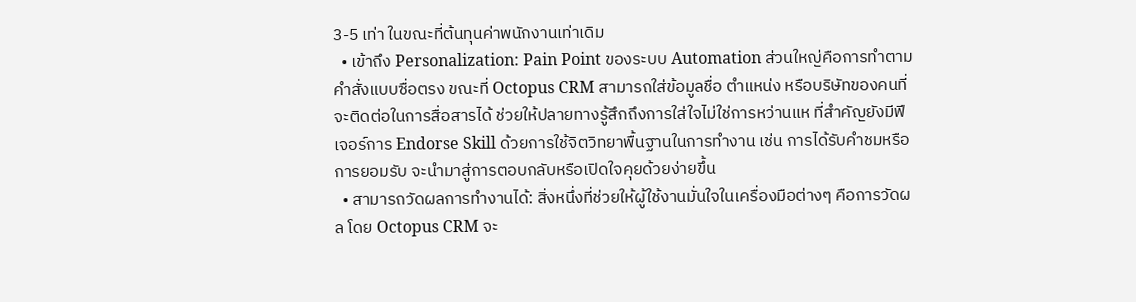3-5 เท่า ในขณะที่ต้นทุนค่าพนักงานเท่าเดิม
  • เข้าถึง Personalization: Pain Point ของระบบ Automation ส่วนใหญ่คือการทำตามคำสั่งแบบซื่อตรง ขณะที่ Octopus CRM สามารถใส่ข้อมูลชื่อ ตำแหน่ง หรือบริษัทของคนที่จะติดต่อในการสื่อสารได้ ช่วยให้ปลายทางรู้สึกถึงการใส่ใจไม่ใช่การหว่านแห ที่สำคัญยังมีฟีเจอร์การ Endorse Skill ด้วยการใช้จิตวิทยาพื้นฐานในการทำงาน เช่น การได้รับคำชมหรือการยอมรับ จะนำมาสู่การตอบกลับหรือเปิดใจคุยด้วยง่ายขึ้น
  • สามารถวัดผลการทำงานได้: สิ่งหนึ่งที่ช่วยให้ผู้ใช้งานมั่นใจในเครื่องมือต่างๆ คือการวัดผล โดย Octopus CRM จะ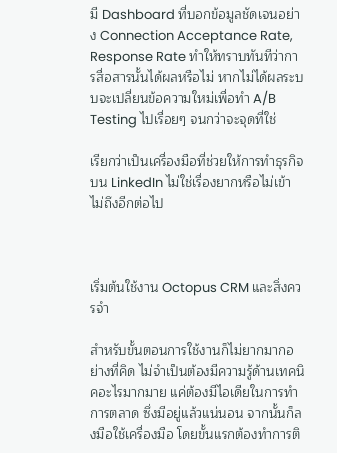มี Dashboard ที่บอกข้อมูลชัดเจนอย่าง Connection Acceptance Rate, Response Rate ทำให้ทราบทันทีว่าการสื่อสารนั้นได้ผลหรือไม่ หากไม่ได้ผลระบบจะเปลี่ยนข้อความใหม่เพื่อทำ A/B Testing ไปเรื่อยๆ จนกว่าจะจุดที่ใช่

เรียกว่าเป็นเครื่องมือที่ช่วยให้การทำธุรกิจบน LinkedIn ไม่ใช่เรื่องยากหรือไม่เข้าไม่ถึงอีกต่อไป



เริ่มต้นใช้งาน Octopus CRM และสิ่งควรจำ

สำหรับขั้นตอนการใช้งานก็ไม่ยากมากอย่างที่คิด ไม่จำเป็นต้องมีความรู้ด้านเทคนิคอะไรมากมาย แค่ต้องมีไอเดียในการทำการตลาด ซึ่งมีอยู่แล้วแน่นอน จากนั้นก็ลงมือใช้เครื่องมือ โดยขั้นแรกต้องทำการติ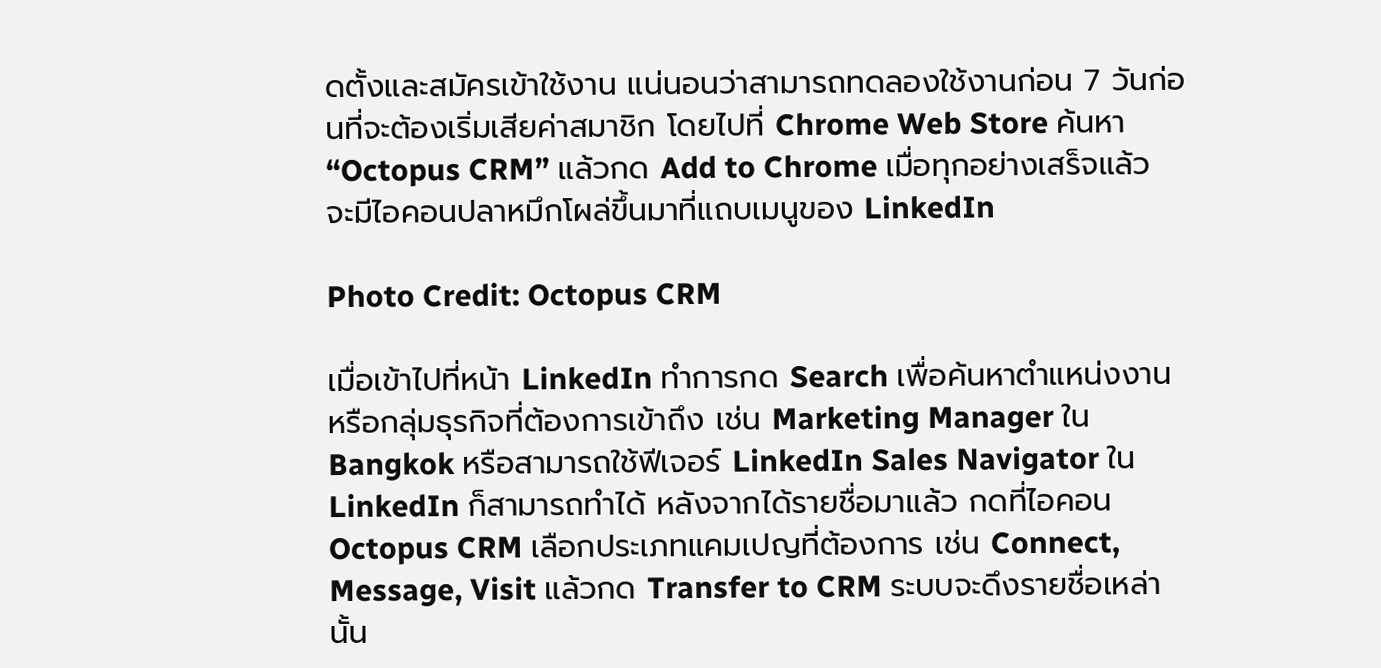ดตั้งและสมัครเข้าใช้งาน แน่นอนว่าสามารถทดลองใช้งานก่อน 7 วันก่อนที่จะต้องเริ่มเสียค่าสมาชิก โดยไปที่ Chrome Web Store ค้นหา “Octopus CRM” แล้วกด Add to Chrome เมื่อทุกอย่างเสร็จแล้ว จะมีไอคอนปลาหมึกโผล่ขึ้นมาที่แถบเมนูของ LinkedIn

Photo Credit: Octopus CRM

เมื่อเข้าไปที่หน้า LinkedIn ทำการกด Search เพื่อค้นหาตำแหน่งงานหรือกลุ่มธุรกิจที่ต้องการเข้าถึง เช่น Marketing Manager ใน Bangkok หรือสามารถใช้ฟีเจอร์ LinkedIn Sales Navigator ใน LinkedIn ก็สามารถทำได้ หลังจากได้รายชื่อมาแล้ว กดที่ไอคอน Octopus CRM เลือกประเภทแคมเปญที่ต้องการ เช่น Connect, Message, Visit แล้วกด Transfer to CRM ระบบจะดึงรายชื่อเหล่านั้น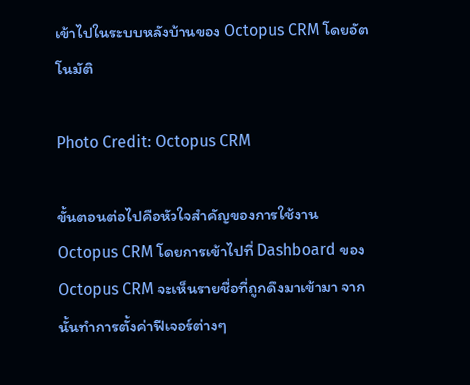เข้าไปในระบบหลังบ้านของ Octopus CRM โดยอัตโนมัติ

Photo Credit: Octopus CRM

ขั้นตอนต่อไปคือหัวใจสำคัญของการใช้งาน Octopus CRM โดยการเข้าไปที่ Dashboard ของ Octopus CRM จะเห็นรายชื่อที่ถูกดึงมาเข้ามา จากนั้นทำการตั้งค่าฟีเจอร์ต่างๆ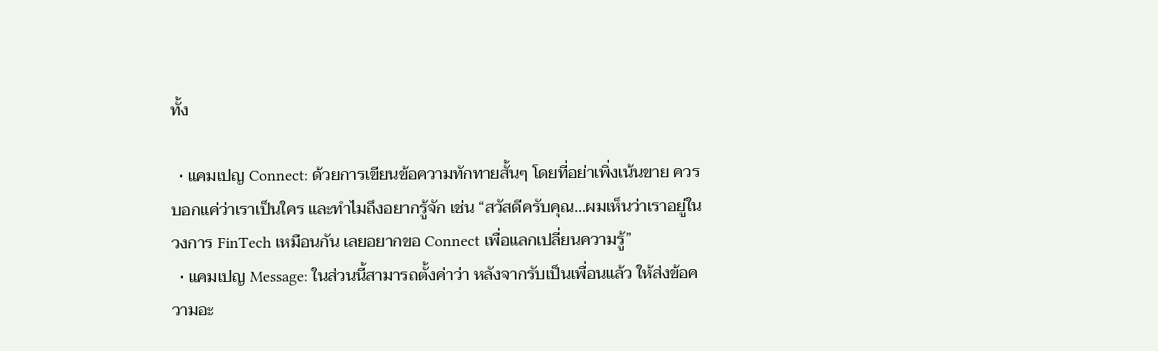ทั้ง

  • แคมเปญ Connect: ด้วยการเขียนข้อความทักทายสั้นๆ โดยที่อย่าเพิ่งเน้นขาย ควรบอกแค่ว่าเราเป็นใคร และทำไมถึงอยากรู้จัก เช่น “สวัสดีครับคุณ…ผมเห็นว่าเราอยู่ในวงการ FinTech เหมือนกัน เลยอยากขอ Connect เพื่อแลกเปลี่ยนความรู้”
  • แคมเปญ Message: ในส่วนนี้สามารถตั้งค่าว่า หลังจากรับเป็นเพื่อนแล้ว ให้ส่งข้อความอะ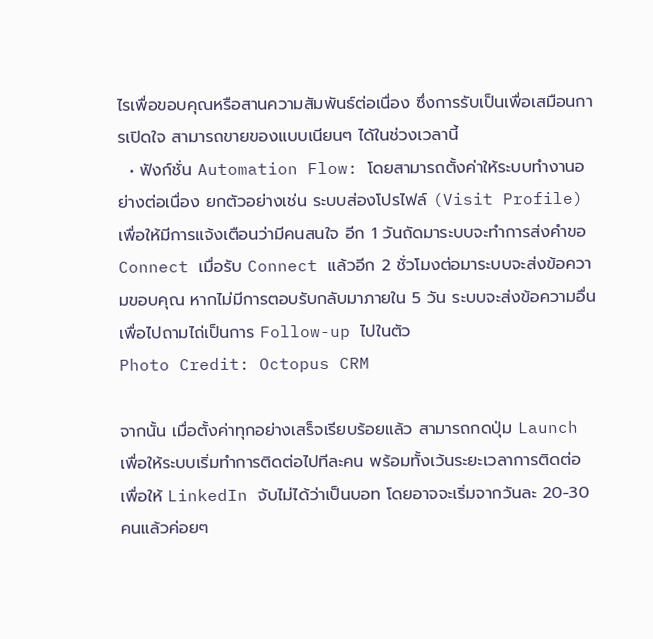ไรเพื่อขอบคุณหรือสานความสัมพันธ์ต่อเนื่อง ซึ่งการรับเป็นเพื่อเสมือนการเปิดใจ สามารถขายของแบบเนียนๆ ได้ในช่วงเวลานี้
  • ฟังก์ชั่น Automation Flow: โดยสามารถตั้งค่าให้ระบบทำงานอย่างต่อเนื่อง ยกตัวอย่างเช่น ระบบส่องโปรไฟล์ (Visit Profile) เพื่อให้มีการแจ้งเตือนว่ามีคนสนใจ อีก 1 วันถัดมาระบบจะทำการส่งคำขอ Connect เมื่อรับ Connect แล้วอีก 2 ชั่วโมงต่อมาระบบจะส่งข้อความขอบคุณ หากไม่มีการตอบรับกลับมาภายใน 5 วัน ระบบจะส่งข้อความอื่นเพื่อไปถามไถ่เป็นการ Follow-up ไปในตัว
Photo Credit: Octopus CRM

จากนั้น เมื่อตั้งค่าทุกอย่างเสร็จเรียบร้อยแล้ว สามารถกดปุ่ม Launch เพื่อให้ระบบเริ่มทำการติดต่อไปทีละคน พร้อมทั้งเว้นระยะเวลาการติดต่อ เพื่อให้ LinkedIn จับไม่ได้ว่าเป็นบอท โดยอาจจะเริ่มจากวันละ 20-30 คนแล้วค่อยๆ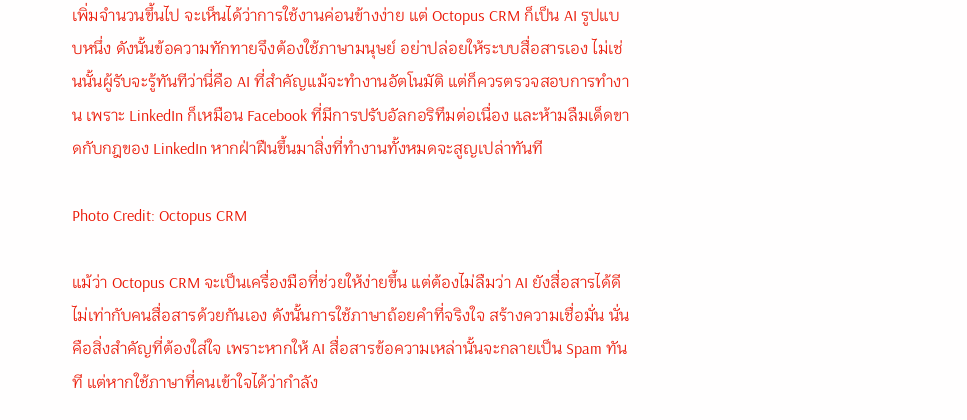เพิ่มจำนวนขึ้นไป จะเห็นได้ว่าการใช้งานค่อนข้างง่าย แต่ Octopus CRM ก็เป็น AI รูปแบบหนึ่ง ดังนั้นข้อความทักทายจึงต้องใช้ภาษามนุษย์ อย่าปล่อยให้ระบบสื่อสารเอง ไม่เช่นนั้นผู้รับจะรู้ทันทีว่านี่คือ AI ที่สำคัญแม้จะทำงานอัตโนมัติ แต่ก็ควรตรวจสอบการทำงาน เพราะ LinkedIn ก็เหมือน Facebook ที่มีการปรับอัลกอริทึมต่อเนื่อง และห้ามลืมเด็ดขาดกับกฎของ LinkedIn หากฝ่าฝืนขึ้นมาสิ่งที่ทำงานทั้งหมดจะสูญเปล่าทันที

Photo Credit: Octopus CRM

แม้ว่า Octopus CRM จะเป็นเครื่องมือที่ช่วยให้ง่ายขึ้น แต่ต้องไม่ลืมว่า AI ยังสื่อสารได้ดีไม่เท่ากับคนสื่อสารด้วยกันเอง ดังนั้นการใช้ภาษาถ้อยคำที่จริงใจ สร้างความเชื่อมั่น นั่นคือสิ่งสำคัญที่ต้องใส่ใจ เพราะหากให้ AI สื่อสารข้อความเหล่านั้นจะกลายเป็น Spam ทันที แต่หากใช้ภาษาที่คนเข้าใจได้ว่ากำลัง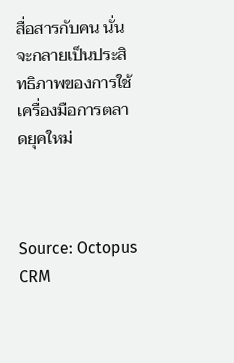สื่อสารกับคน นั่นจะกลายเป็นประสิทธิภาพของการใช้เครื่องมือการตลาดยุคใหม่



Source: Octopus CRM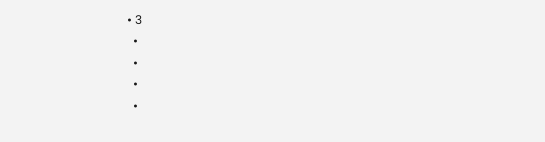• 3
  •
  •
  •
  •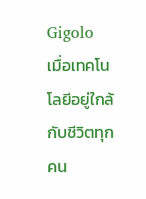Gigolo
เมื่อเทคโนโลยีอยู่ใกล้กับชีวิตทุกคน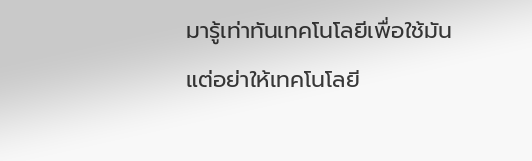มารู้เท่าทันเทคโนโลยีเพื่อใช้มัน แต่อย่าให้เทคโนโลยี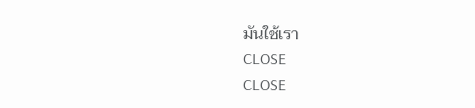มันใช้เรา
CLOSE
CLOSE